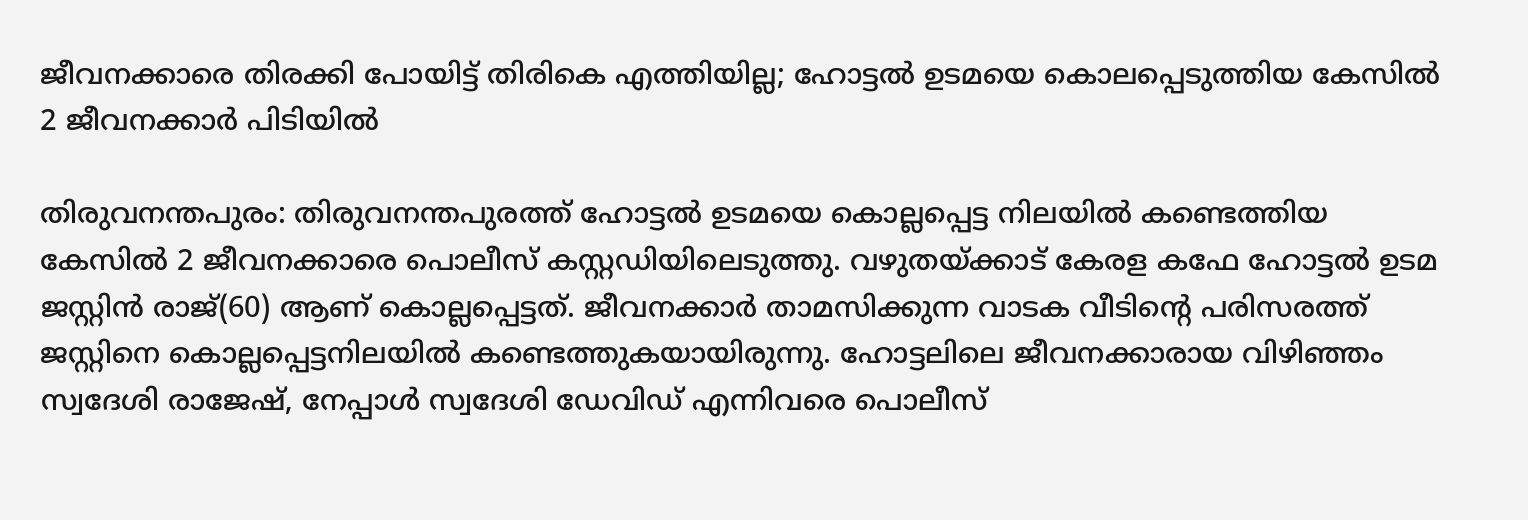ജീവനക്കാരെ തിരക്കി പോയിട്ട് തിരികെ എത്തിയില്ല; ഹോട്ടൽ ഉടമയെ കൊലപ്പെടുത്തിയ കേസിൽ 2 ജീവനക്കാർ പിടിയിൽ

തിരുവനന്തപുരം: തിരുവനന്തപുരത്ത് ഹോട്ടൽ ഉടമയെ കൊല്ലപ്പെട്ട നിലയിൽ കണ്ടെത്തിയ കേസിൽ 2 ജീവനക്കാരെ പൊലീസ് കസ്റ്റഡിയിലെടുത്തു. വഴുതയ്ക്കാട് കേരള കഫേ ഹോട്ടൽ ഉടമ ജസ്റ്റിൻ രാജ്(60) ആണ് കൊല്ലപ്പെട്ടത്. ജീവനക്കാർ താമസിക്കുന്ന വാടക വീടിന്റെ പരിസരത്ത് ജസ്റ്റിനെ കൊല്ലപ്പെട്ടനിലയിൽ കണ്ടെത്തുകയായിരുന്നു. ഹോട്ടലിലെ ജീവനക്കാരായ വിഴിഞ്ഞം സ്വദേശി രാജേഷ്, നേപ്പാൾ സ്വദേശി ഡേവിഡ് എന്നിവരെ പൊലീസ്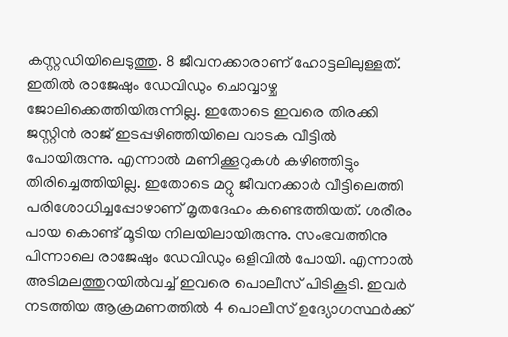കസ്റ്റഡിയിലെടുത്തു. 8 ജീവനക്കാരാണ് ഹോട്ടലിലുള്ളത്. ഇതിൽ രാജേഷും ഡേവിഡും ചൊവ്വാഴ്ച ജോലിക്കെത്തിയിരുന്നില്ല. ഇതോടെ ഇവരെ തിരക്കി ജസ്റ്റിൻ രാജ് ഇടപ്പഴിഞ്ഞിയിലെ വാടക വീട്ടിൽ പോയിരുന്നു. എന്നാൽ മണിക്കൂറുകൾ കഴിഞ്ഞിട്ടും തിരിച്ചെത്തിയില്ല. ഇതോടെ മറ്റു ജീവനക്കാർ വീട്ടിലെത്തി പരിശോധിച്ചപ്പോഴാണ് മൃതദേഹം കണ്ടെത്തിയത്. ശരീരം പായ കൊണ്ട് മൂടിയ നിലയിലായിരുന്നു. സംഭവത്തിനു പിന്നാലെ രാജേഷും ഡേവിഡും ഒളിവിൽ പോയി. എന്നാൽ അടിമലത്തുറയിൽവച്ച് ഇവരെ പൊലീസ് പിടികൂടി. ഇവർ നടത്തിയ ആക്രമണത്തിൽ 4 പൊലീസ് ഉദ്യോഗസ്ഥർക്ക്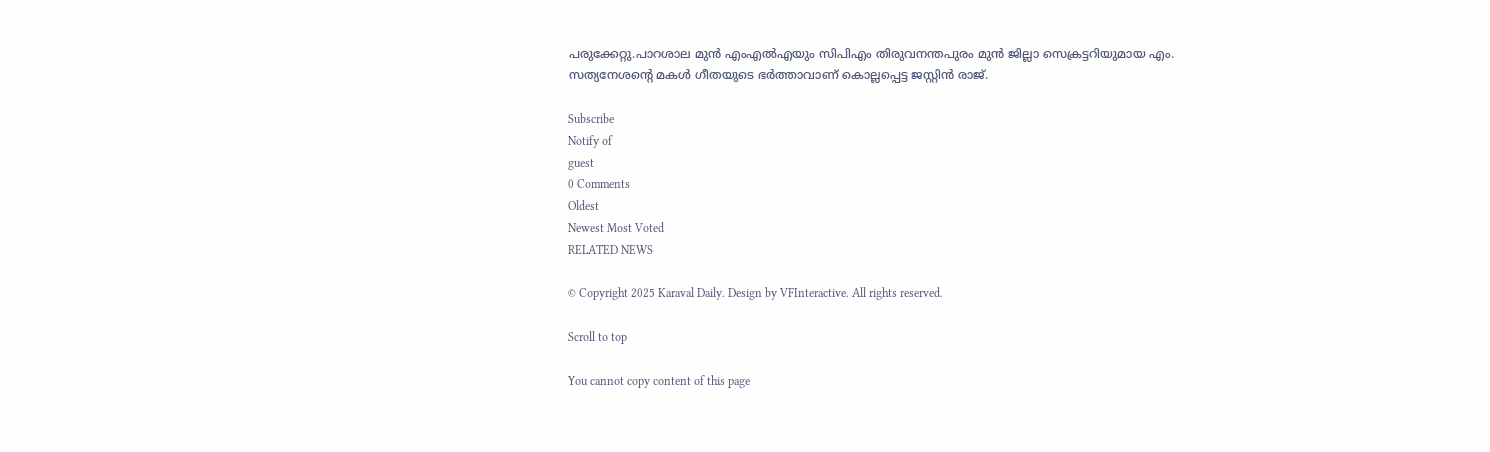പരുക്കേറ്റു.പാറശാല മുൻ എംഎൽഎയും സിപിഎം തിരുവനന്തപുരം മുൻ ജില്ലാ സെക്രട്ടറിയുമായ എം. സത്യനേശന്റെ മകൾ ഗീതയുടെ ഭർത്താവാണ് കൊല്ലപ്പെട്ട ജസ്റ്റിൻ രാജ്.

Subscribe
Notify of
guest
0 Comments
Oldest
Newest Most Voted
RELATED NEWS

© Copyright 2025 Karaval Daily. Design by VFInteractive. All rights reserved.

Scroll to top

You cannot copy content of this page